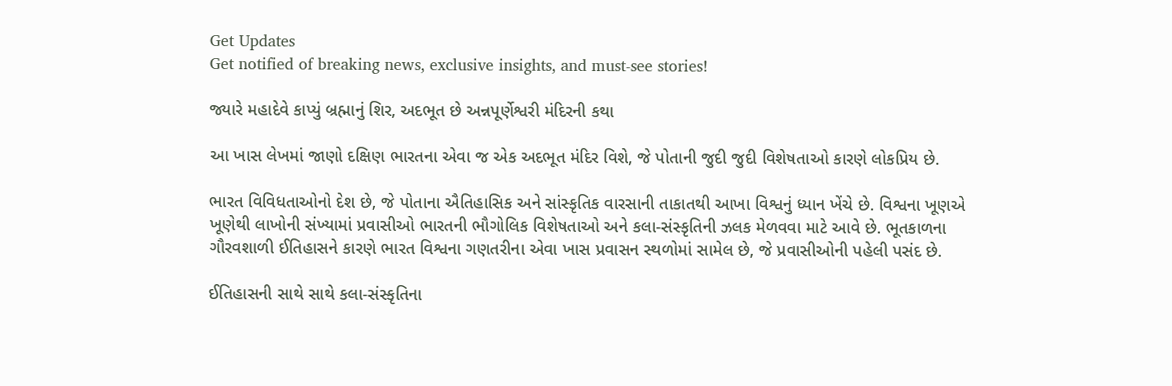Get Updates
Get notified of breaking news, exclusive insights, and must-see stories!

જ્યારે મહાદેવે કાપ્યું બ્રહ્માનું શિર, અદભૂત છે અન્નપૂર્ણેશ્વરી મંદિરની કથા

આ ખાસ લેખમાં જાણો દક્ષિણ ભારતના એવા જ એક અદભૂત મંદિર વિશે, જે પોતાની જુદી જુદી વિશેષતાઓ કારણે લોકપ્રિય છે.

ભારત વિવિધતાઓનો દેશ છે, જે પોતાના ઐતિહાસિક અને સાંસ્કૃતિક વારસાની તાકાતથી આખા વિશ્વનું ધ્યાન ખેંચે છે. વિશ્વના ખૂણએ ખૂણેથી લાખોની સંખ્યામાં પ્રવાસીઓ ભારતની ભૌગોલિક વિશેષતાઓ અને કલા-સંસ્કૃતિની ઝલક મેળવવા માટે આવે છે. ભૂતકાળના ગૌરવશાળી ઈતિહાસને કારણે ભારત વિશ્વના ગણતરીના એવા ખાસ પ્રવાસન સ્થળોમાં સામેલ છે, જે પ્રવાસીઓની પહેલી પસંદ છે.

ઈતિહાસની સાથે સાથે કલા-સંસ્કૃતિના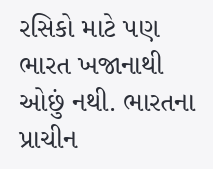રસિકો માટે પણ ભારત ખજાનાથી ઓછું નથી. ભારતના પ્રાચીન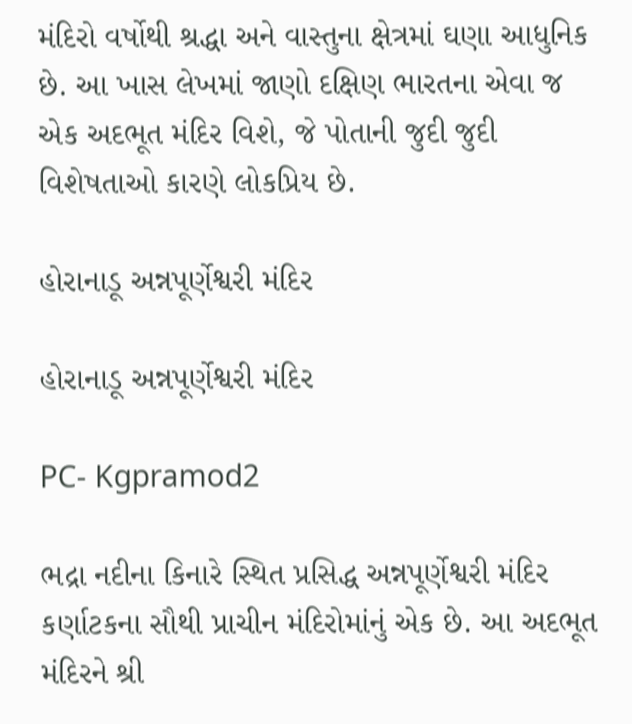મંદિરો વર્ષોથી શ્રદ્ધા અને વાસ્તુના ક્ષેત્રમાં ઘણા આધુનિક છે. આ ખાસ લેખમાં જાણો દક્ષિણ ભારતના એવા જ એક અદભૂત મંદિર વિશે, જે પોતાની જુદી જુદી વિશેષતાઓ કારણે લોકપ્રિય છે.

હોરાનાડૂ અન્નપૂર્ણેશ્વરી મંદિર

હોરાનાડૂ અન્નપૂર્ણેશ્વરી મંદિર

PC- Kgpramod2

ભદ્રા નદીના કિનારે સ્થિત પ્રસિદ્ધ અન્નપૂર્ણેશ્વરી મંદિર કર્ણાટકના સૌથી પ્રાચીન મંદિરોમાંનું એક છે. આ અદભૂત મંદિરને શ્રી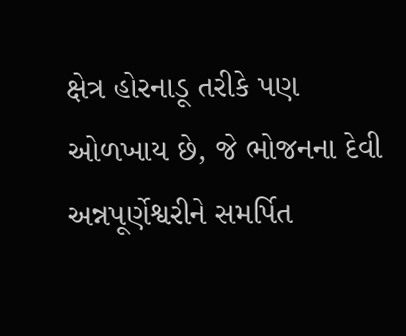ક્ષેત્ર હોરનાડૂ તરીકે પણ ઓળખાય છે, જે ભોજનના દેવી અન્નપૂર્ણેશ્વરીને સમર્પિત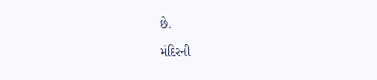છે.

મંદિરની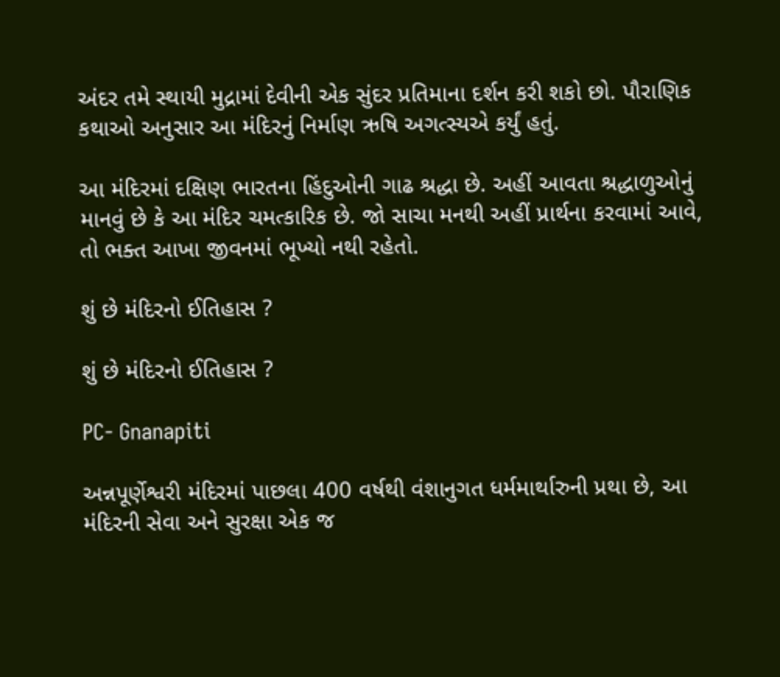અંદર તમે સ્થાયી મુદ્રામાં દેવીની એક સુંદર પ્રતિમાના દર્શન કરી શકો છો. પૌરાણિક કથાઓ અનુસાર આ મંદિરનું નિર્માણ ઋષિ અગત્સ્યએ કર્યું હતું.

આ મંદિરમાં દક્ષિણ ભારતના હિંદુઓની ગાઢ શ્રદ્ધા છે. અહીં આવતા શ્રદ્ધાળુઓનું માનવું છે કે આ મંદિર ચમત્કારિક છે. જો સાચા મનથી અહીં પ્રાર્થના કરવામાં આવે, તો ભક્ત આખા જીવનમાં ભૂખ્યો નથી રહેતો.

શું છે મંદિરનો ઈતિહાસ ?

શું છે મંદિરનો ઈતિહાસ ?

PC- Gnanapiti

અન્નપૂર્ણેશ્વરી મંદિરમાં પાછલા 400 વર્ષથી વંશાનુગત ધર્મમાર્થારુની પ્રથા છે, આ મંદિરની સેવા અને સુરક્ષા એક જ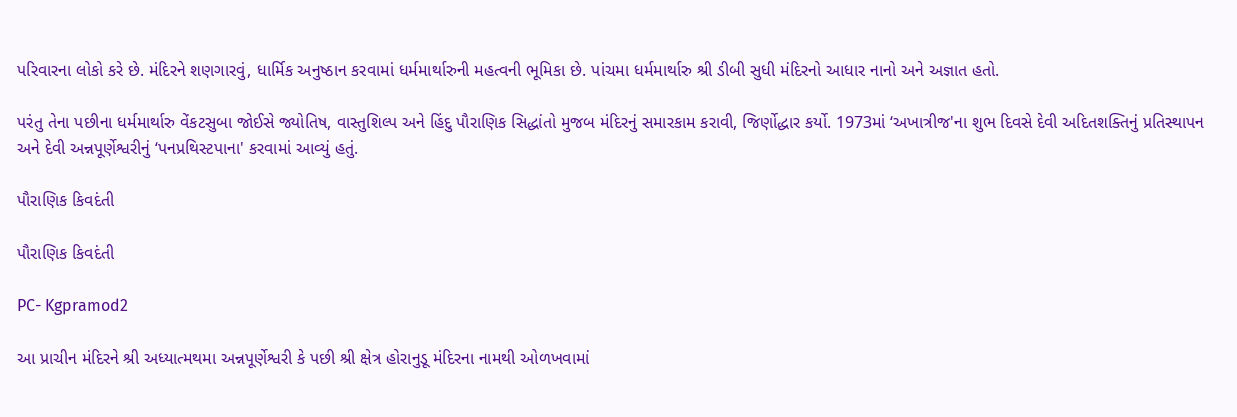પરિવારના લોકો કરે છે. મંદિરને શણગારવું, ધાર્મિક અનુષ્ઠાન કરવામાં ધર્મમાર્થારુની મહત્વની ભૂમિકા છે. પાંચમા ધર્મમાર્થારુ શ્રી ડીબી સુધી મંદિરનો આધાર નાનો અને અજ્ઞાત હતો.

પરંતુ તેના પછીના ધર્મમાર્થારુ વેંકટસુબા જોઈસે જ્યોતિષ, વાસ્તુશિલ્પ અને હિંદુ પૌરાણિક સિદ્ધાંતો મુજબ મંદિરનું સમારકામ કરાવી, જિર્ણોદ્ધાર કર્યો. 1973માં ‘અખાત્રીજ'ના શુભ દિવસે દેવી અદિતશક્તિનું પ્રતિસ્થાપન અને દેવી અન્નપૂર્ણેશ્વરીનું ‘પનપ્રથિસ્ટપાના' કરવામાં આવ્યું હતું.

પૌરાણિક કિવદંતી

પૌરાણિક કિવદંતી

PC- Kgpramod2

આ પ્રાચીન મંદિરને શ્રી અધ્યાત્મથમા અન્નપૂર્ણેશ્વરી કે પછી શ્રી ક્ષેત્ર હોરાનુડૂ મંદિરના નામથી ઓળખવામાં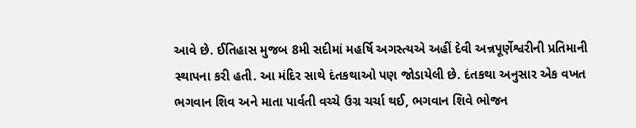આવે છે. ઈતિહાસ મુજબ 8મી સદીમાં મહર્ષિ અગસ્ત્યએ અહીં દેવી અન્નપૂર્ણેશ્વરીની પ્રતિમાની સ્થાપના કરી હતી. આ મંદિર સાથે દંતકથાઓ પણ જોડાયેલી છે. દંતકથા અનુસાર એક વખત ભગવાન શિવ અને માતા પાર્વતી વચ્ચે ઉગ્ર ચર્ચા થઈ, ભગવાન શિવે ભોજન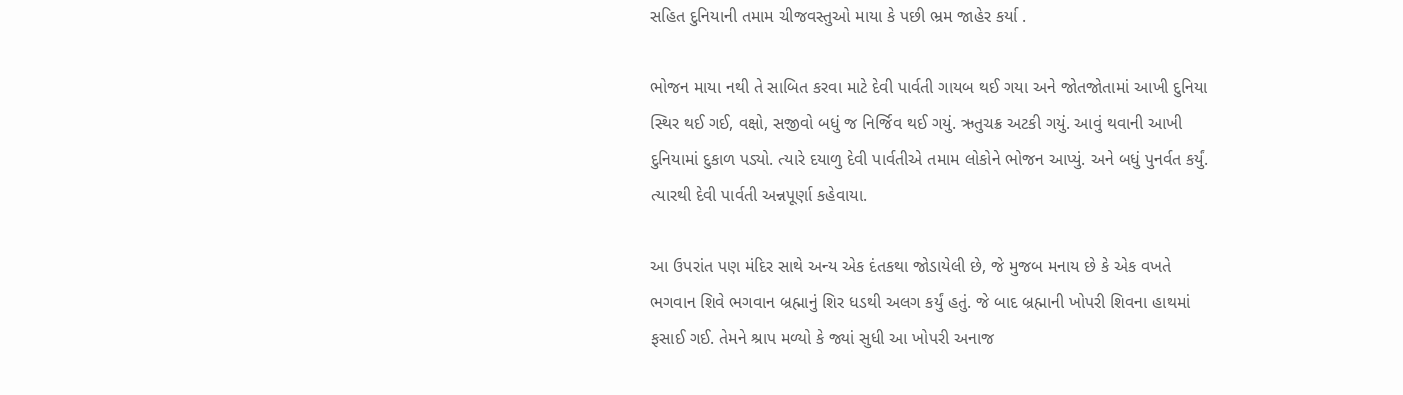સહિત દુનિયાની તમામ ચીજવસ્તુઓ માયા કે પછી ભ્રમ જાહેર કર્યા .

ભોજન માયા નથી તે સાબિત કરવા માટે દેવી પાર્વતી ગાયબ થઈ ગયા અને જોતજોતામાં આખી દુનિયા સ્થિર થઈ ગઈ, વક્ષો, સજીવો બધું જ નિર્જિવ થઈ ગયું. ઋતુચક્ર અટકી ગયું. આવું થવાની આખી દુનિયામાં દુકાળ પડ્યો. ત્યારે દયાળુ દેવી પાર્વતીએ તમામ લોકોને ભોજન આપ્યું. અને બધું પુનર્વત કર્યું. ત્યારથી દેવી પાર્વતી અન્નપૂર્ણા કહેવાયા.

આ ઉપરાંત પણ મંદિર સાથે અન્ય એક દંતકથા જોડાયેલી છે, જે મુજબ મનાય છે કે એક વખતે ભગવાન શિવે ભગવાન બ્રહ્માનું શિર ધડથી અલગ કર્યું હતું. જે બાદ બ્રહ્માની ખોપરી શિવના હાથમાં ફસાઈ ગઈ. તેમને શ્રાપ મળ્યો કે જ્યાં સુધી આ ખોપરી અનાજ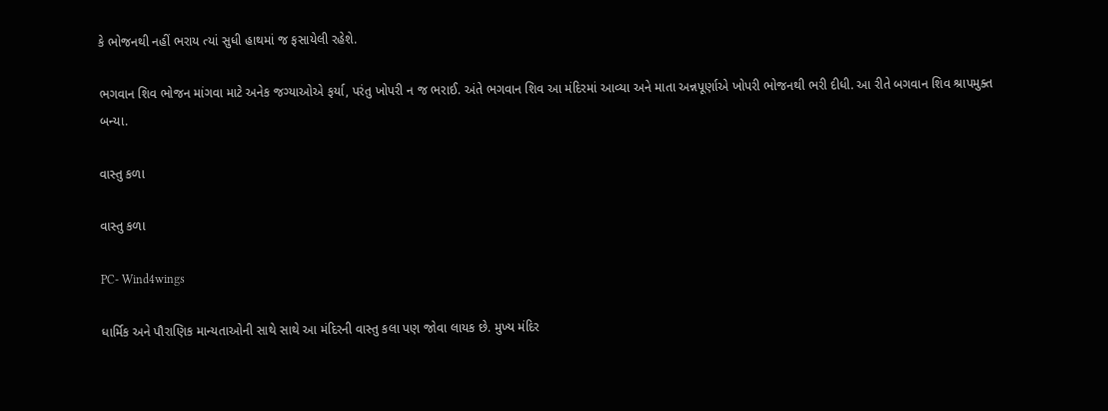કે ભોજનથી નહીં ભરાય ત્યાં સુધી હાથમાં જ ફસાયેલી રહેશે.

ભગવાન શિવ ભોજન માંગવા માટે અનેક જગ્યાઓએ ફર્યા, પરંતુ ખોપરી ન જ ભરાઈ. અંતે ભગવાન શિવ આ મંદિરમાં આવ્યા અને માતા અન્નપૂર્ણાએ ખોપરી ભોજનથી ભરી દીધી. આ રીતે બગવાન શિવ શ્રાપમુક્ત બન્યા.

વાસ્તુ કળા

વાસ્તુ કળા

PC- Wind4wings

ધાર્મિક અને પૌરાણિક માન્યતાઓની સાથે સાથે આ મંદિરની વાસ્તુ કલા પણ જોવા લાયક છે. મુખ્ય મંદિર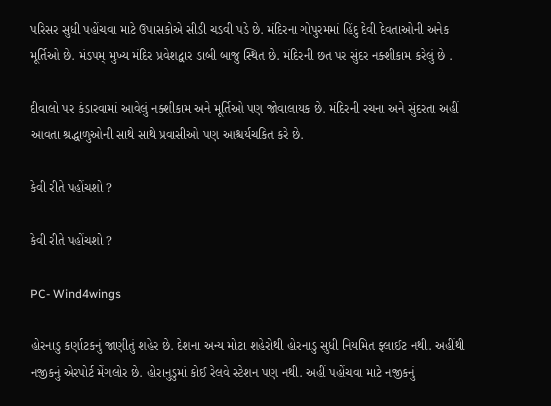પરિસર સુધી પહોંચવા માટે ઉપાસકોએ સીડી ચડવી પડે છે. મંદિરના ગોપુરમમાં હિંદુ દેવી દેવતાઓની અનેક મૂર્તિઓ છે. મંડપમ્ મુખ્ય મંદિર પ્રવેશદ્વાર ડાબી બાજુ સ્થિત છે. મંદિરની છત પર સુંદર નક્શીકામ કરેલું છે .

દીવાલો પર કંડારવામાં આવેલું નક્શીકામ અને મૂર્તિઓ પણ જોવાલાયક છે. મંદિરની રચના અને સુંદરતા અહીં આવતા શ્રદ્ધાળુઓની સાથે સાથે પ્રવાસીઓ પણ આશ્ચર્યચકિત કરે છે.

કેવી રીતે પહોંચશો ?

કેવી રીતે પહોંચશો ?

PC- Wind4wings

હોરનાડુ કર્ણાટકનું જાણીતું શહેર છે. દેશના અન્ય મોટા શહેરોથી હોરનાડુ સુધી નિયમિત ફ્લાઈટ નથી. અહીંથી નજીકનું એરપોર્ટ મેંગલોર છે. હોરાનુડુમાં કોઈ રેલવે સ્ટેશન પણ નથી. અહીં પહોંચવા માટે નજીકનું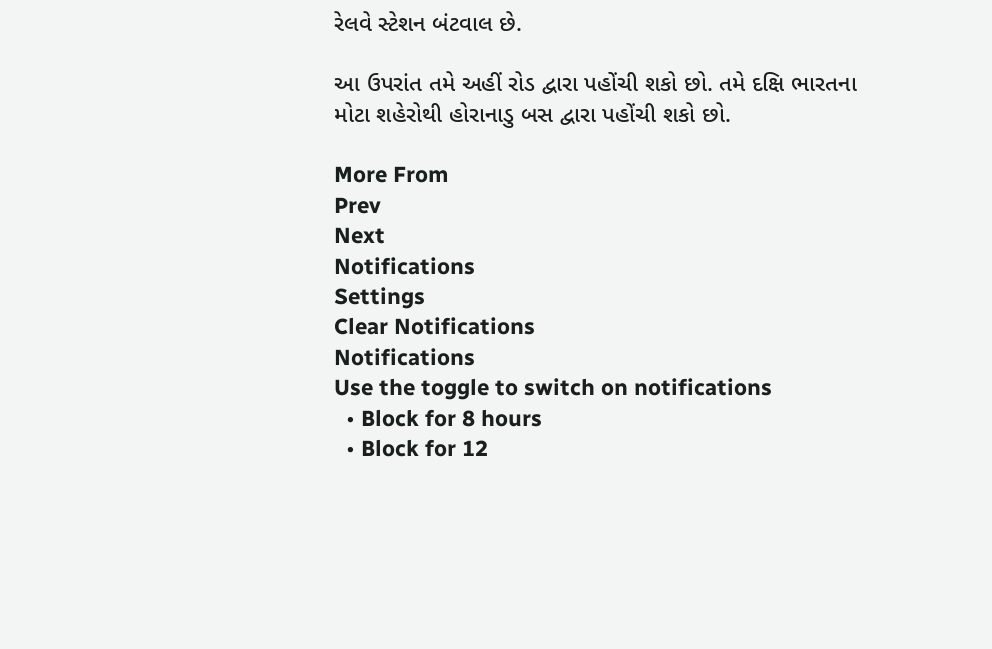રેલવે સ્ટેશન બંટવાલ છે.

આ ઉપરાંત તમે અહીં રોડ દ્વારા પહોંચી શકો છો. તમે દક્ષિ ભારતના મોટા શહેરોથી હોરાનાડુ બસ દ્વારા પહોંચી શકો છો.

More From
Prev
Next
Notifications
Settings
Clear Notifications
Notifications
Use the toggle to switch on notifications
  • Block for 8 hours
  • Block for 12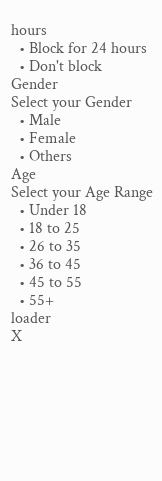hours
  • Block for 24 hours
  • Don't block
Gender
Select your Gender
  • Male
  • Female
  • Others
Age
Select your Age Range
  • Under 18
  • 18 to 25
  • 26 to 35
  • 36 to 45
  • 45 to 55
  • 55+
loader
X